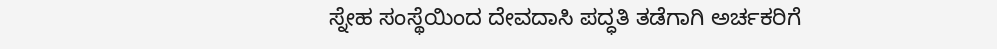ಸ್ನೇಹ ಸಂಸ್ಥೆಯಿಂದ ದೇವದಾಸಿ ಪದ್ಧತಿ ತಡೆಗಾಗಿ ಅರ್ಚಕರಿಗೆ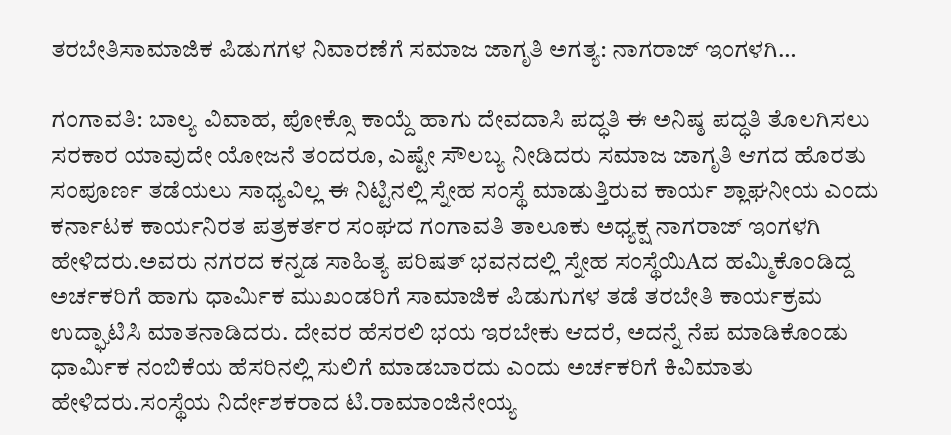ತರಬೇತಿಸಾಮಾಜಿಕ ಪಿಡುಗಗಳ ನಿವಾರಣೆಗೆ ಸಮಾಜ ಜಾಗೃತಿ ಅಗತ್ಯ: ನಾಗರಾಜ್ ಇಂಗಳಗಿ…

ಗಂಗಾವತಿ: ಬಾಲ್ಯ ವಿವಾಹ, ಪೋಕ್ಸೊ ಕಾಯ್ದೆ ಹಾಗು ದೇವದಾಸಿ ಪದ್ಧತಿ ಈ ಅನಿಷ್ಠ ಪದ್ಧತಿ ತೊಲಗಿಸಲು ಸರಕಾರ ಯಾವುದೇ ಯೋಜನೆ ತಂದರೂ, ಎಷ್ಟೇ ಸೌಲಬ್ಯ ನೀಡಿದರು ಸಮಾಜ ಜಾಗೃತಿ ಆಗದ ಹೊರತು ಸಂಪೂರ್ಣ ತಡೆಯಲು ಸಾಧ್ಯವಿಲ್ಲ ಈ ನಿಟ್ಟಿನಲ್ಲಿ ಸ್ನೇಹ ಸಂಸ್ಥೆ ಮಾಡುತ್ತಿರುವ ಕಾರ್ಯ ಶ್ಲಾಘನೀಯ ಎಂದು ಕರ್ನಾಟಕ ಕಾರ್ಯನಿರತ ಪತ್ರಕರ್ತರ ಸಂಘದ ಗಂಗಾವತಿ ತಾಲೂಕು ಅಧ್ಯಕ್ಷ ನಾಗರಾಜ್ ಇಂಗಳಗಿ ಹೇಳಿದರು.ಅವರು ನಗರದ ಕನ್ನಡ ಸಾಹಿತ್ಯ ಪರಿಷತ್ ಭವನದಲ್ಲಿ ಸ್ನೇಹ ಸಂಸ್ಥೆಯಿAದ ಹಮ್ಮಿಕೊಂಡಿದ್ದ ಅರ್ಚಕರಿಗೆ ಹಾಗು ಧಾರ್ಮಿಕ ಮುಖಂಡರಿಗೆ ಸಾಮಾಜಿಕ ಪಿಡುಗುಗಳ ತಡೆ ತರಬೇತಿ ಕಾರ್ಯಕ್ರಮ ಉದ್ಘಾಟಿಸಿ ಮಾತನಾಡಿದರು. ದೇವರ ಹೆಸರಲಿ ಭಯ ಇರಬೇಕು ಆದರೆ, ಅದನ್ನೆ ನೆಪ ಮಾಡಿಕೊಂಡು ಧಾರ್ಮಿಕ ನಂಬಿಕೆಯ ಹೆಸರಿನಲ್ಲಿ ಸುಲಿಗೆ ಮಾಡಬಾರದು ಎಂದು ಅರ್ಚಕರಿಗೆ ಕಿವಿಮಾತು ಹೇಳಿದರು.ಸಂಸ್ಥೆಯ ನಿರ್ದೇಶಕರಾದ ಟಿ.ರಾಮಾಂಜಿನೇಯ್ಯ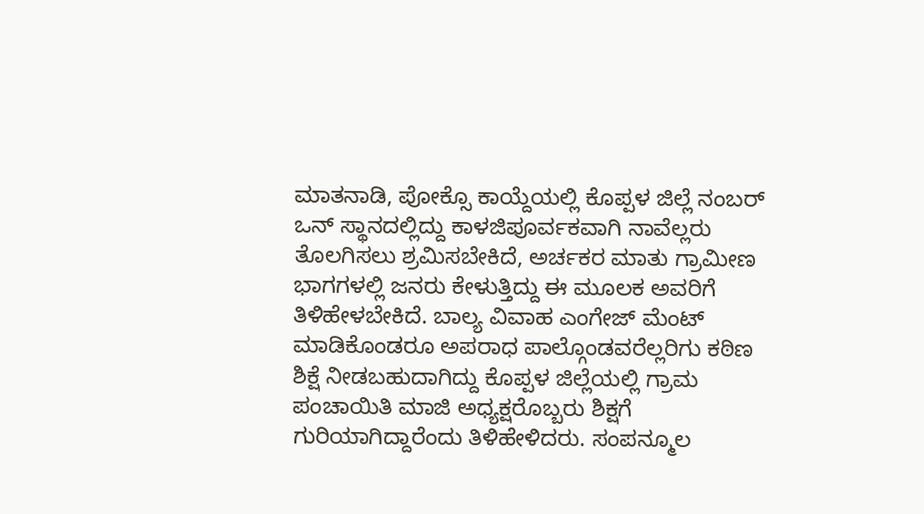ಮಾತನಾಡಿ, ಪೋಕ್ಸೊ ಕಾಯ್ದೆಯಲ್ಲಿ ಕೊಪ್ಪಳ ಜಿಲ್ಲೆ ನಂಬರ್ ಒನ್ ಸ್ಥಾನದಲ್ಲಿದ್ದು ಕಾಳಜಿಪೂರ್ವಕವಾಗಿ ನಾವೆಲ್ಲರು ತೊಲಗಿಸಲು ಶ್ರಮಿಸಬೇಕಿದೆ, ಅರ್ಚಕರ ಮಾತು ಗ್ರಾಮೀಣ ಭಾಗಗಳಲ್ಲಿ ಜನರು ಕೇಳುತ್ತಿದ್ದು ಈ ಮೂಲಕ ಅವರಿಗೆ ತಿಳಿಹೇಳಬೇಕಿದೆ. ಬಾಲ್ಯ ವಿವಾಹ ಎಂಗೇಜ್ ಮೆಂಟ್ ಮಾಡಿಕೊಂಡರೂ ಅಪರಾಧ ಪಾಲ್ಗೊಂಡವರೆಲ್ಲರಿಗು ಕಠಿಣ ಶಿಕ್ಷೆ ನೀಡಬಹುದಾಗಿದ್ದು ಕೊಪ್ಪಳ ಜಿಲ್ಲೆಯಲ್ಲಿ ಗ್ರಾಮ ಪಂಚಾಯಿತಿ ಮಾಜಿ ಅಧ್ಯಕ್ಷರೊಬ್ಬರು ಶಿಕ್ಷಗೆ ಗುರಿಯಾಗಿದ್ದಾರೆಂದು ತಿಳಿಹೇಳಿದರು. ಸಂಪನ್ಮೂಲ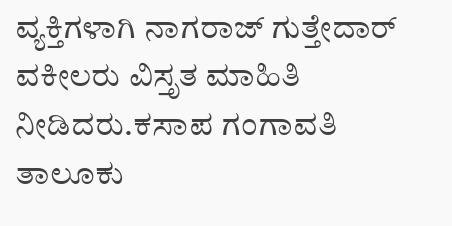ವ್ಯಕ್ತಿಗಳಾಗಿ ನಾಗರಾಜ್ ಗುತ್ತೇದಾರ್ ವಕೀಲರು ವಿಸ್ತೃತ ಮಾಹಿತಿ ನೀಡಿದರು.ಕಸಾಪ ಗಂಗಾವತಿ ತಾಲೂಕು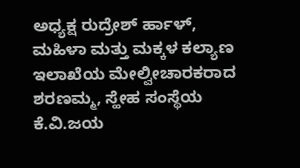ಅಧ್ಯಕ್ಷ ರುದ್ರೇಶ್ ರ್ಹಾಳ್, ಮಹಿಳಾ ಮತ್ತು ಮಕ್ಕಳ ಕಲ್ಯಾಣ ಇಲಾಖೆಯ ಮೇಲ್ವೀಚಾರಕರಾದ ಶರಣಮ್ಮ, ಸ್ಹೇಹ ಸಂಸ್ಥೆಯ ಕೆ.ವಿ.ಜಯ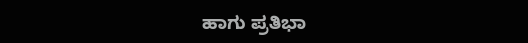ಹಾಗು ಪ್ರತಿಭಾ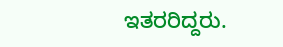ಇತರರಿದ್ದರು.